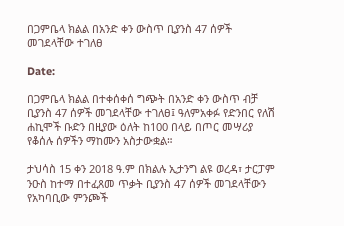በጋምቤላ ክልል በአንድ ቀን ውስጥ ቢያንስ 47 ሰዎች መገደላቸው ተገለፀ

Date:

በጋምቤላ ክልል በተቀሰቀሰ ግጭት በአንድ ቀን ውስጥ ብቻ ቢያንስ 47 ሰዎች መገደላቸው ተገለፀ፤ ዓለምአቀፉ የድንበር የለሽ ሐኪሞች ቡድን በዚያው ዕለት ከ100 በላይ በጦር መሣሪያ የቆሰሉ ሰዎችን ማከሙን አስታውቋል።

ታህሳስ 15 ቀን 2018 ዓ.ም በክልሉ ኢታንግ ልዩ ወረዳ፣ ታርፓም ንዑስ ከተማ በተፈጸመ ጥቃት ቢያንስ 47 ሰዎች መገደላቸውን የአካባቢው ምንጮች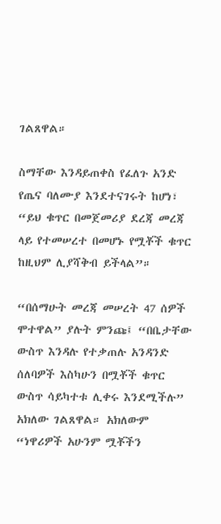ገልጸዋል።

ስማቸው እንዳይጠቀስ የፈለጉ አንድ የጤና ባለሙያ እንደተናገሩት ከሆነ፣ “ይህ ቁጥር በመጀመሪያ ደረጃ መረጃ ላይ የተመሠረተ በመሆኑ የሟቾች ቁጥር ከዚህም ሊያሻቅብ ይችላል”።

“በሰማሁት መረጃ መሠረት 47 ሰዎች ሞተዋል” ያሉት ምንጩ፤ “በቤታቸው ውስጥ እንዳሉ የተቃጠሉ አንዳንድ ሰለባዎች እስካሁን በሟቾች ቁጥር ውስጥ ሳይካተቱ ሊቀሩ እንደሚችሉ” አክለው ገልጸዋል። አክለውም “ነዋሪዎች አሁንም ሟቾችን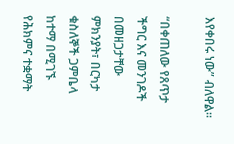እየቀበሩ ነው” ብለዋል።

“በቀጠለው የጸጥታ ችግር እና መንገዶች በመዘጋታቸው ምክንያት፣ በርካታ ቁስለኞች ጋምቤላ ከተማ በሚገኙ የሕክምና ተቋማት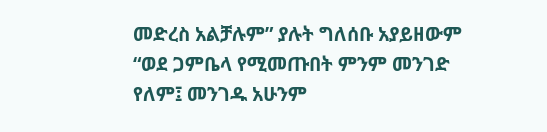መድረስ አልቻሉም” ያሉት ግለሰቡ አያይዘውም “ወደ ጋምቤላ የሚመጡበት ምንም መንገድ የለም፤ መንገዱ አሁንም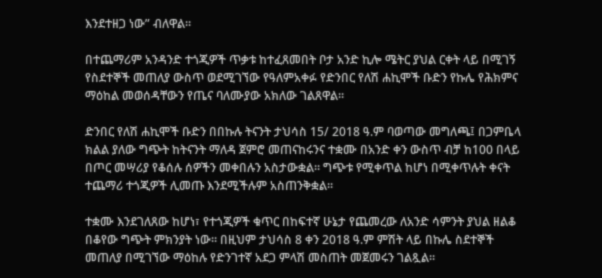እንደተዘጋ ነው” ብለዋል።

በተጨማሪም አንዳንድ ተጎጂዎች ጥቃቱ ከተፈጸመበት ቦታ አንድ ኪሎ ሜትር ያህል ርቀት ላይ በሚገኝ የስደተኞች መጠለያ ውስጥ ወደሚገኘው የዓለምአቀፉ የድንበር የለሽ ሐኪሞች ቡድን የኩሌ የሕክምና ማዕከል መወሰዳቸውን የጤና ባለሙያው አክለው ገልጸዋል።

ድንበር የለሽ ሐኪሞች ቡድን በበኩሉ ትናንት ታህሳስ 15/ 2018 ዓ.ም ባወጣው መግለጫ፤ በጋምቤላ ክልል ያለው ግጭት ከትናንት ማለዳ ጀምሮ መጠናከሩንና ተቋሙ በአንድ ቀን ውስጥ ብቻ ከ100 በላይ በጦር መሣሪያ የቆሰሉ ሰዎችን መቀበሉን አስታውቋል። ግጭቱ የሚቀጥል ከሆነ በሚቀጥሉት ቀናት ተጨማሪ ተጎጂዎች ሊመጡ እንደሚችሉም አስጠንቅቋል።

ተቋሙ እንደገለጸው ከሆነ፣ የተጎጂዎች ቁጥር በከፍተኛ ሁኔታ የጨመረው ለአንድ ሳምንት ያህል ዘልቆ በቆየው ግጭት ምክንያት ነው። በዚህም ታህሳስ 8 ቀን 2018 ዓ.ም ምሽት ላይ በኩሌ ስደተኞች መጠለያ በሚገኘው ማዕከሉ የድንገተኛ አደጋ ምላሽ መስጠት መጀመሩን ገልጿል።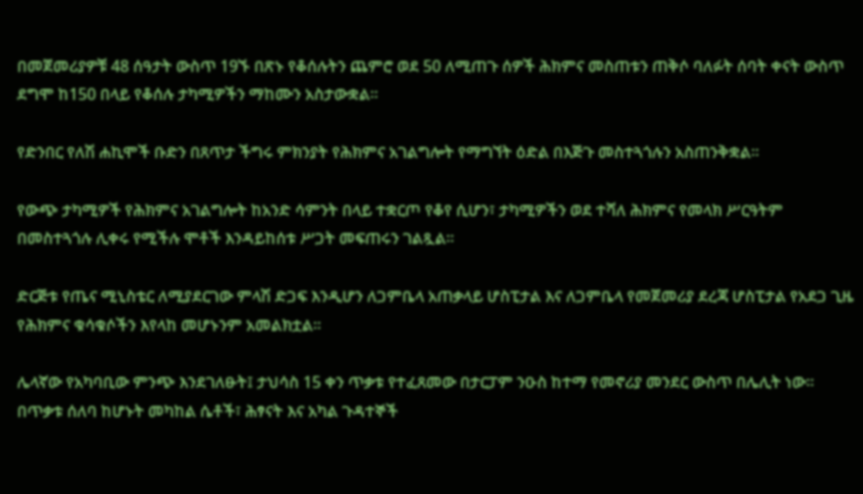በመጀመሪያዎቹ 48 ሰዓታት ውስጥ 19ኙ በጽኑ የቆሰሉትን ጨምሮ ወደ 50 ለሚጠጉ ሰዎች ሕክምና መስጠቱን ጠቅሶ ባለፉት ሰባት ቀናት ውስጥ ደግሞ ከ150 በላይ የቆሰሉ ታካሚዎችን ማከሙን አስታውቋል።

የድንበር የለሽ ሐኪሞች ቡድን በጸጥታ ችግሩ ምክንያት የሕክምና አገልግሎት የማግኘት ዕድል በእጅጉ መስተጓጎሉን አስጠንቅቋል።

የውጭ ታካሚዎች የሕክምና አገልግሎት ከአንድ ሳምንት በላይ ተቋርጦ የቆየ ሲሆን፣ ታካሚዎችን ወደ ተሻለ ሕክምና የመላክ ሥርዓትም በመስተጓጎሉ ሊቀሩ የሚችሉ ሞቶች እንዳይከሰቱ ሥጋት መፍጠሩን ገልጿል።

ድርጅቱ የጤና ሚኒስቴር ለሚያደርገው ምላሽ ድጋፍ እንዲሆን ለጋምቤላ አጠቃላይ ሆስፒታል እና ለጋምቤላ የመጀመሪያ ደረጃ ሆስፒታል የአደጋ ጊዜ የሕክምና ቁሳቁሶችን እየላከ መሆኑንም አመልክቷል።

ሌላኛው የአካባቢው ምንጭ እንደገለፁት፤ ታህሳስ 15 ቀን ጥቃቱ የተፈጸመው በታርፓም ንዑስ ከተማ የመኖሪያ መንደር ውስጥ በሌሊት ነው። በጥቃቱ ሰለባ ከሆኑት መካከል ሴቶች፣ ሕፃናት እና አካል ጉዳተኞች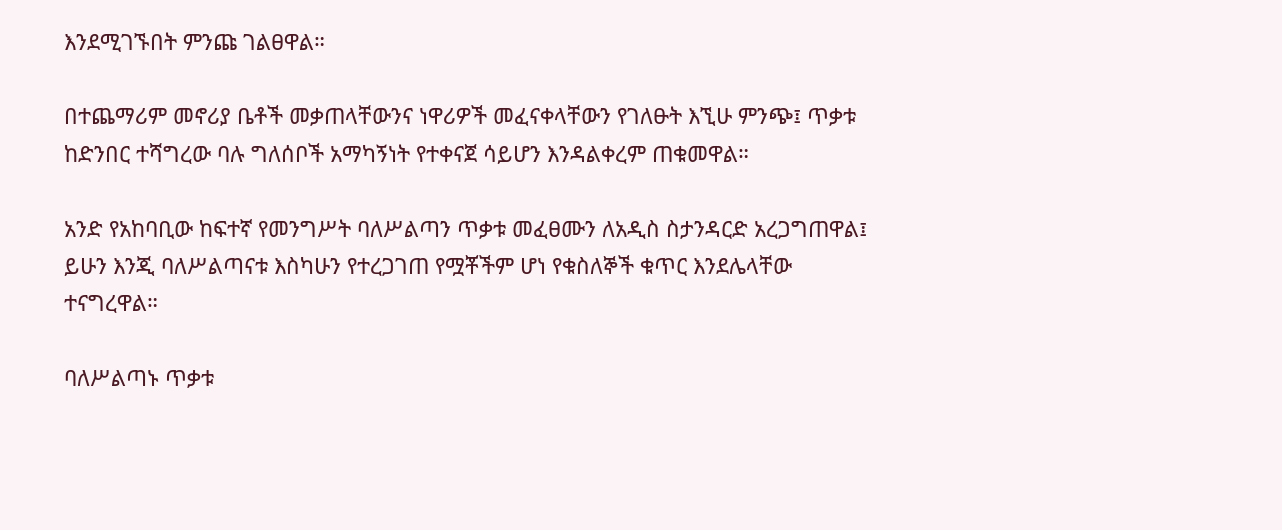እንደሚገኙበት ምንጩ ገልፀዋል።

በተጨማሪም መኖሪያ ቤቶች መቃጠላቸውንና ነዋሪዎች መፈናቀላቸውን የገለፁት እኚሁ ምንጭ፤ ጥቃቱ ከድንበር ተሻግረው ባሉ ግለሰቦች አማካኝነት የተቀናጀ ሳይሆን እንዳልቀረም ጠቁመዋል።

አንድ የአከባቢው ከፍተኛ የመንግሥት ባለሥልጣን ጥቃቱ መፈፀሙን ለአዲስ ስታንዳርድ አረጋግጠዋል፤ ይሁን እንጂ ባለሥልጣናቱ እስካሁን የተረጋገጠ የሟቾችም ሆነ የቁስለኞች ቁጥር እንደሌላቸው ተናግረዋል።

ባለሥልጣኑ ጥቃቱ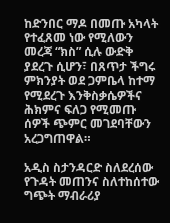ከድንበር ማዶ በመጡ አካላት የተፈጸመ ነው የሚለውን መረጃ “ክስ” ሲሉ ውድቅ ያደረጉ ሲሆን፣ በጸጥታ ችግሩ ምክንያት ወደ ጋምቤላ ከተማ የሚደረጉ እንቅስቃሴዎችና ሕክምና ፍለጋ የሚመጡ ሰዎች ጭምር መገደባቸውን አረጋግጠዋል።

አዲስ ስታንዳርድ ስለደረሰው የጉዳት መጠንና ስለተከሰተው ግጭት ማብራሪያ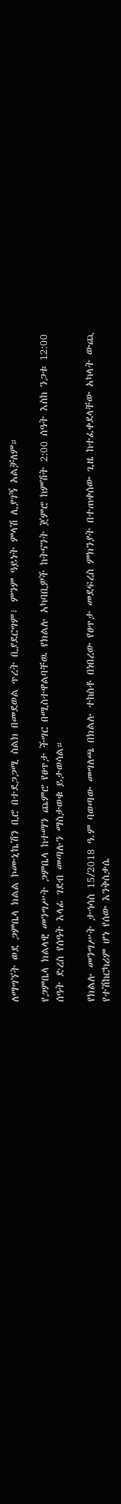ለማግኘት ወደ ጋምቤላ ክልል ኮሙኒኬሽን ቢሮ በተደጋጋሚ ስልክ በመደወል ጥረት ቢያደርግም፣ ምንም ዓይነት ምላሽ ሊያገኝ አልቻለም።

የጋምቤላ ክልላዊ መንግሥት ጋምቤላ ከተማን ጨምሮ የፀጥታ ችግር በሚስተዋልባቸዉ የክልሉ አካባቢዎች ከትናንት ጀምሮ ከምሽት 2:00 ሰዓት እስከ ንጋቱ 12:00 ሰዓት ድረስ የሰዓት እላፊ ገደብ መጣሉን ማስታወቁ ይታወሳል።

የክልሉ መንግሥት ታኅሳስ 15/2018 ዓ.ም ባወጣው መግለጫ በክልሉ ተከስቶ በነበረው የፀጥታ መደፍረስ ምክንያት በተጠቀሰው ጊዜ ከተፈቀደላቸው አካላት ውጪ የተሽከርካሪም ሆነ የሰው እንቅስቃሴ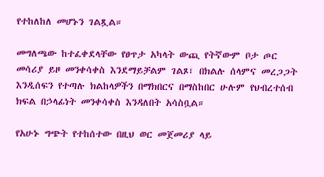የተከለከለ መሆኑን ገልጿል።

መግለጫው ከተፈቀደላቸው የፀጥታ አካላት ውጪ የትኛውም ቦታ ጦር መሳሪያ ይዞ መንቀሳቀስ እንደማይቻልም ገልጾ፣ በክልሉ ሰላምና መረጋጋት እንዲሰፍን የተጣሉ ክልከላዎችን በማክበርና በማስከበር ሁሉም የህብረተሰብ ክፍል በኃላፊነት መንቀሳቀስ እንዳለበት አሳስቧል።

የአሁኑ ግጭት የተከሰተው በዚህ ወር መጀመሪያ ላይ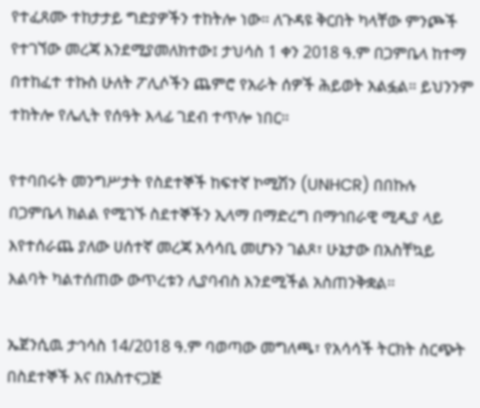የተፈጸሙ ተከታታይ ግድያዎችን ተከትሎ ነው። ለጉዳዩ ቅርበት ካላቸው ምንጮች የተገኘው መረጃ እንደሚያመለክተው፤ ታህሳስ 1 ቀን 2018 ዓ.ም በጋምቤላ ከተማ በተከፈተ ተኩስ ሁለት ፖሊሶችን ጨምሮ የአራት ሰዎች ሕይወት አልፏል። ይህንንም ተከትሎ የሌሊት የሰዓት እላፊ ገደብ ተጥሎ ነበር።

የተባበሩት መንግሥታት የስደተኞች ከፍተኛ ኮሚሽን (UNHCR) በበኩሉ በጋምቤላ ክልል የሚገኙ ስደተኞችን ኢላማ በማድረግ በማኅበራዊ ሚዲያ ላይ እየተሰራጨ ያለው ሀሰተኛ መረጃ አሳሳቢ መሆኑን ገልጾ፣ ሁኔታው በአስቸኳይ እልባት ካልተሰጠው ውጥረቱን ሊያባብስ እንደሚችል አስጠንቅቋል።

ኤጀንሲዉ ታኅሳስ 14/2018 ዓ.ም ባወጣው መግለጫ፣ የአሳሳች ትርክት ስርጭት በስደተኞች እና በአስተናጋጅ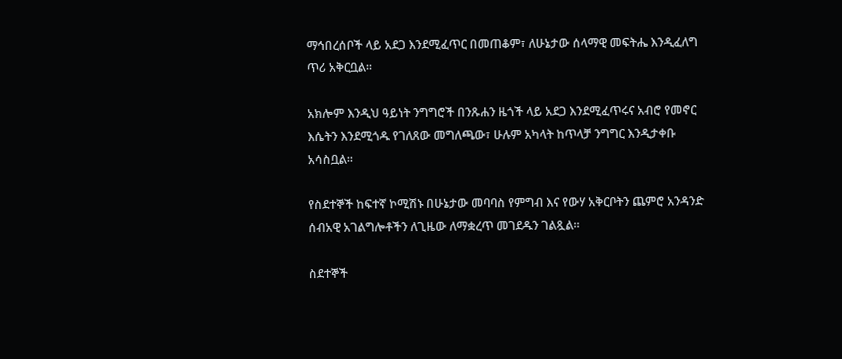ማኅበረሰቦች ላይ አደጋ እንደሚፈጥር በመጠቆም፣ ለሁኔታው ሰላማዊ መፍትሔ እንዲፈለግ ጥሪ አቅርቧል።

አክሎም እንዲህ ዓይነት ንግግሮች በንጹሐን ዜጎች ላይ አደጋ እንደሚፈጥሩና አብሮ የመኖር እሴትን እንደሚጎዱ የገለጸው መግለጫው፣ ሁሉም አካላት ከጥላቻ ንግግር እንዲታቀቡ አሳስቧል።

የስደተኞች ከፍተኛ ኮሚሽኑ በሁኔታው መባባስ የምግብ እና የውሃ አቅርቦትን ጨምሮ አንዳንድ ሰብአዊ አገልግሎቶችን ለጊዜው ለማቋረጥ መገደዱን ገልጿል።

ስደተኞች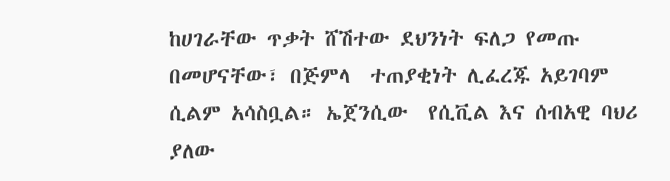ከሀገራቸው ጥቃት ሸሽተው ደህንነት ፍለጋ የመጡ በመሆናቸው፣ በጅምላ  ተጠያቂነት ሊፈረጁ አይገባም ሲልም አሳስቧል። ኤጀንሲው  የሲቪል እና ሰብአዊ ባህሪ ያለው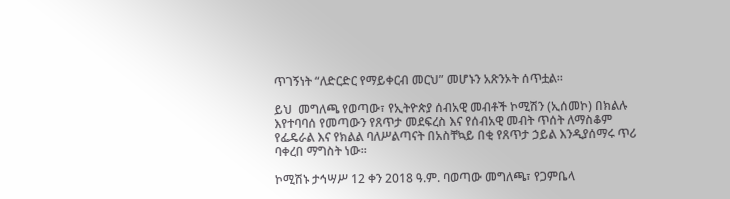ጥገኝነት “ለድርድር የማይቀርብ መርህ” መሆኑን አጽንኦት ሰጥቷል።

ይህ  መግለጫ የወጣው፣ የኢትዮጵያ ሰብአዊ መብቶች ኮሚሽን (ኢሰመኮ) በክልሉ እየተባባሰ የመጣውን የጸጥታ መደፍረስ እና የሰብአዊ መብት ጥሰት ለማስቆም የፌዴራል እና የክልል ባለሥልጣናት በአስቸኳይ በቂ የጸጥታ ኃይል እንዲያሰማሩ ጥሪ ባቀረበ ማግስት ነው።

ኮሚሽኑ ታኅሣሥ 12 ቀን 2018 ዓ.ም. ባወጣው መግለጫ፣ የጋምቤላ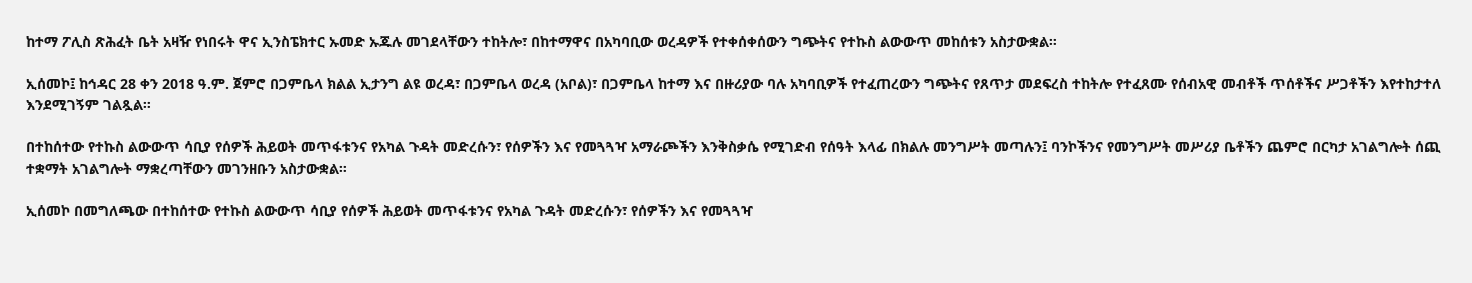ከተማ ፖሊስ ጽሕፈት ቤት አዛዥ የነበሩት ዋና ኢንስፔክተር ኡመድ ኡጁሉ መገደላቸውን ተከትሎ፣ በከተማዋና በአካባቢው ወረዳዎች የተቀሰቀሰውን ግጭትና የተኩስ ልውውጥ መከሰቱን አስታውቋል።

ኢሰመኮ፤ ከኅዳር 28 ቀን 2018 ዓ.ም. ጀምሮ በጋምቤላ ክልል ኢታንግ ልዩ ወረዳ፣ በጋምቤላ ወረዳ (አቦል)፣ በጋምቤላ ከተማ እና በዙሪያው ባሉ አካባቢዎች የተፈጠረውን ግጭትና የጸጥታ መደፍረስ ተከትሎ የተፈጸሙ የሰብአዊ መብቶች ጥሰቶችና ሥጋቶችን እየተከታተለ እንደሚገኝም ገልጿል።

በተከሰተው የተኩስ ልውውጥ ሳቢያ የሰዎች ሕይወት መጥፋቱንና የአካል ጉዳት መድረሱን፣ የሰዎችን እና የመጓጓዣ አማራጮችን እንቅስቃሴ የሚገድብ የሰዓት እላፊ በክልሉ መንግሥት መጣሉን፤ ባንኮችንና የመንግሥት መሥሪያ ቤቶችን ጨምሮ በርካታ አገልግሎት ሰጪ ተቋማት አገልግሎት ማቋረጣቸውን መገንዘቡን አስታውቋል።

ኢሰመኮ በመግለጫው በተከሰተው የተኩስ ልውውጥ ሳቢያ የሰዎች ሕይወት መጥፋቱንና የአካል ጉዳት መድረሱን፣ የሰዎችን እና የመጓጓዣ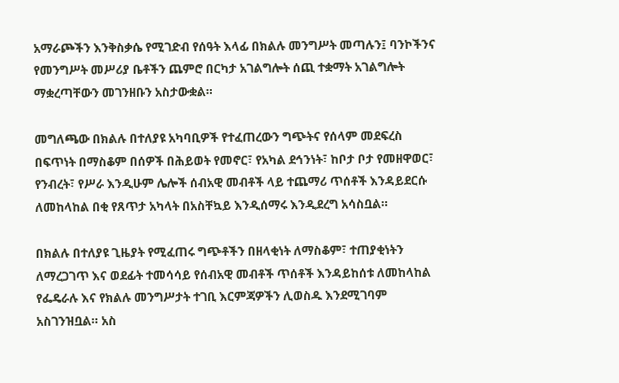አማራጮችን እንቅስቃሴ የሚገድብ የሰዓት እላፊ በክልሉ መንግሥት መጣሉን፤ ባንኮችንና የመንግሥት መሥሪያ ቤቶችን ጨምሮ በርካታ አገልግሎት ሰጪ ተቋማት አገልግሎት ማቋረጣቸውን መገንዘቡን አስታውቋል።

መግለጫው በክልሉ በተለያዩ አካባቢዎች የተፈጠረውን ግጭትና የሰላም መደፍረስ በፍጥነት በማስቆም በሰዎች በሕይወት የመኖር፣ የአካል ደኅንነት፣ ከቦታ ቦታ የመዘዋወር፣ የንብረት፣ የሥራ እንዲሁም ሌሎች ሰብአዊ መብቶች ላይ ተጨማሪ ጥሰቶች እንዳይደርሱ ለመከላከል በቂ የጸጥታ አካላት በአስቸኳይ እንዲሰማሩ እንዲደረግ አሳስቧል።

በክልሉ በተለያዩ ጊዜያት የሚፈጠሩ ግጭቶችን በዘላቂነት ለማስቆም፣ ተጠያቂነትን ለማረጋገጥ እና ወደፊት ተመሳሳይ የሰብአዊ መብቶች ጥሰቶች እንዳይከሰቱ ለመከላከል የፌዴራሉ እና የክልሉ መንግሥታት ተገቢ እርምጃዎችን ሊወስዱ እንደሚገባም አስገንዝቧል። አስ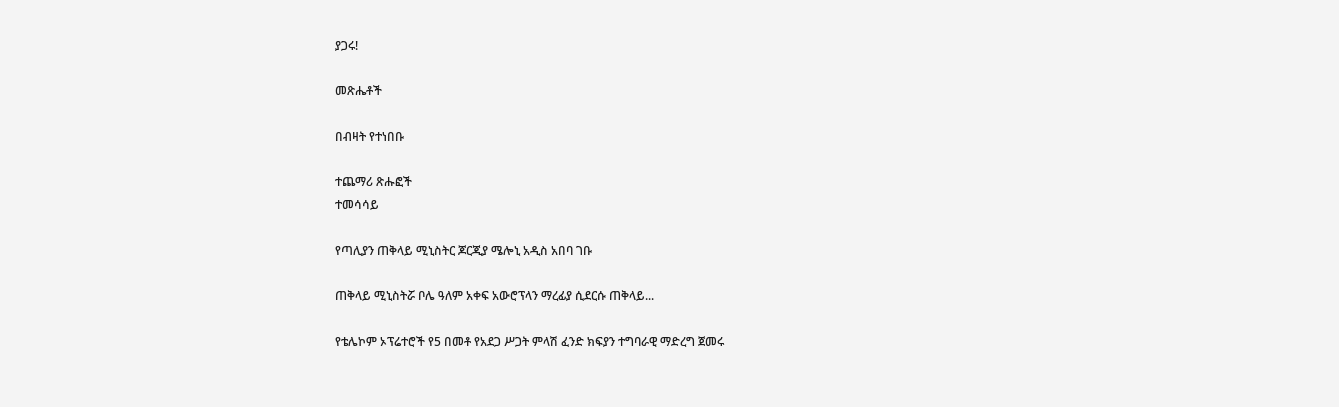ያጋሩ!

መጽሔቶች

በብዛት የተነበቡ

ተጨማሪ ጽሑፎች
ተመሳሳይ

የጣሊያን ጠቅላይ ሚኒስትር ጆርጂያ ሜሎኒ አዲስ አበባ ገቡ

ጠቅላይ ሚኒስትሯ ቦሌ ዓለም አቀፍ አውሮፕላን ማረፊያ ሲደርሱ ጠቅላይ...

የቴሌኮም ኦፕሬተሮች የ5 በመቶ የአደጋ ሥጋት ምላሽ ፈንድ ክፍያን ተግባራዊ ማድረግ ጀመሩ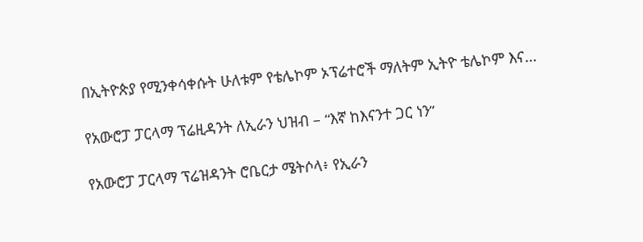በኢትዮጵያ የሚንቀሳቀሱት ሁለቱም የቴሌኮም ኦፕሬተሮች ማለትም ኢትዮ ቴሌኮም እና...

የአውሮፓ ፓርላማ ፕሬዚዳንት ለኢራን ህዝብ – “እኛ ከእናንተ ጋር ነን”

የአውሮፓ ፓርላማ ፕሬዝዳንት ሮቤርታ ሜትሶላ፥ የኢራን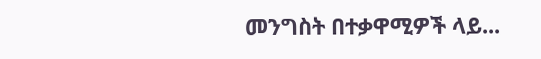መንግስት በተቃዋሚዎች ላይ...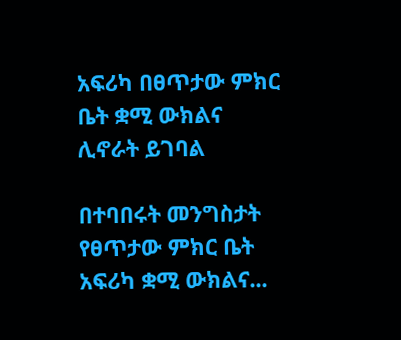አፍሪካ በፀጥታው ምክር ቤት ቋሚ ውክልና ሊኖራት ይገባል

በተባበሩት መንግስታት የፀጥታው ምክር ቤት አፍሪካ ቋሚ ውክልና...